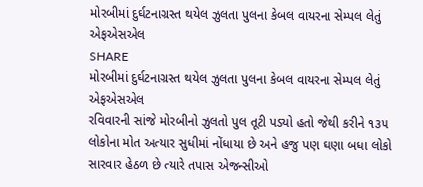મોરબીમાં દુર્ઘટનાગ્રસ્ત થયેલ ઝુલતા પુલના કેબલ વાયરના સેમ્પલ લેતું એફએસએલ
SHARE
મોરબીમાં દુર્ઘટનાગ્રસ્ત થયેલ ઝુલતા પુલના કેબલ વાયરના સેમ્પલ લેતું એફએસએલ
રવિવારની સાંજે મોરબીનો ઝુલતો પુલ તૂટી પડ્યો હતો જેથી કરીને ૧૩૫ લોકોના મોત અત્યાર સુધીમાં નોંધાયા છે અને હજુ પણ ઘણા બધા લોકો સારવાર હેઠળ છે ત્યારે તપાસ એજન્સીઓ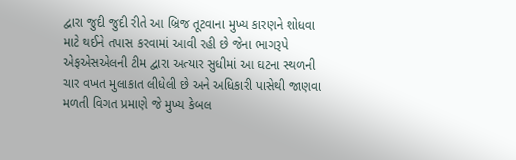દ્વારા જુદી જુદી રીતે આ બ્રિજ તૂટવાના મુખ્ય કારણને શોધવા માટે થઈને તપાસ કરવામાં આવી રહી છે જેના ભાગરૂપે એફએસએલની ટીમ દ્વારા અત્યાર સુધીમાં આ ઘટના સ્થળની ચાર વખત મુલાકાત લીધેલી છે અને અધિકારી પાસેથી જાણવા મળતી વિગત પ્રમાણે જે મુખ્ય કેબલ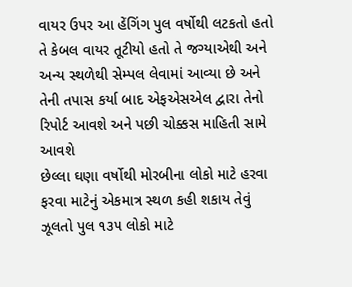વાયર ઉપર આ હેંગિંગ પુલ વર્ષોથી લટકતો હતો તે કેબલ વાયર તૂટીયો હતો તે જગ્યાએથી અને અન્ય સ્થળેથી સેમ્પલ લેવામાં આવ્યા છે અને તેની તપાસ કર્યા બાદ એફએસએલ દ્વારા તેનો રિપોર્ટ આવશે અને પછી ચોક્કસ માહિતી સામે આવશે
છેલ્લા ઘણા વર્ષોથી મોરબીના લોકો માટે હરવા ફરવા માટેનું એકમાત્ર સ્થળ કહી શકાય તેવું ઝૂલતો પુલ ૧૩૫ લોકો માટે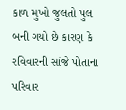કાળ મુખો જુલતો પુલ બની ગયો છે કારણ કે રવિવારની સાંજે પોતાના પરિવાર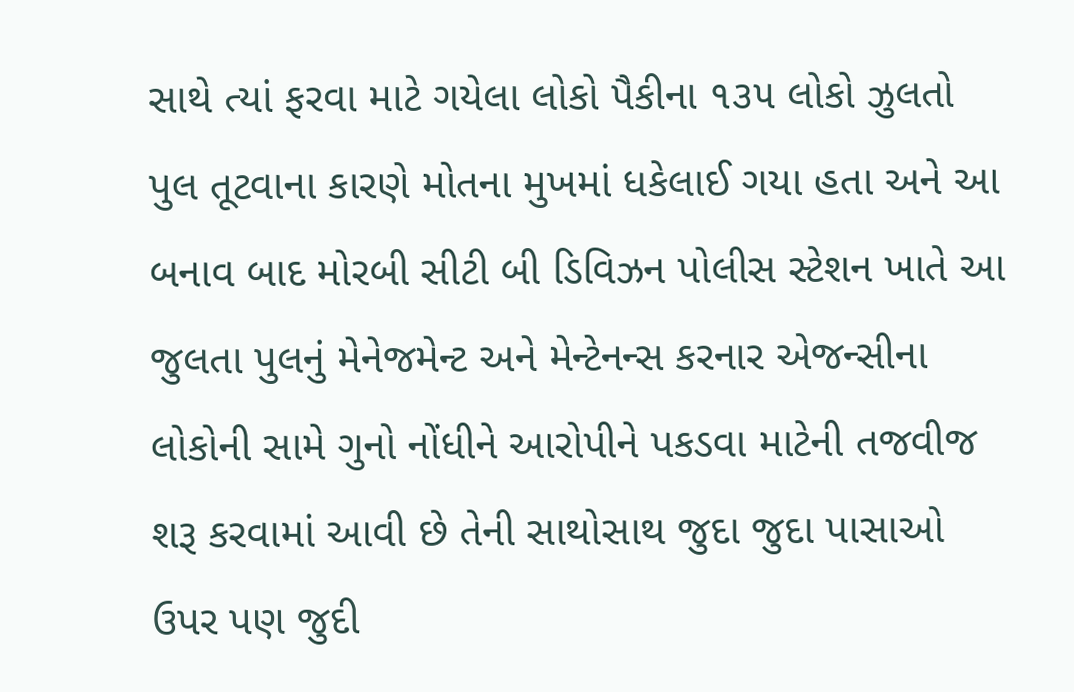સાથે ત્યાં ફરવા માટે ગયેલા લોકો પૈકીના ૧૩૫ લોકો ઝુલતો પુલ તૂટવાના કારણે મોતના મુખમાં ધકેલાઈ ગયા હતા અને આ બનાવ બાદ મોરબી સીટી બી ડિવિઝન પોલીસ સ્ટેશન ખાતે આ જુલતા પુલનું મેનેજમેન્ટ અને મેન્ટેનન્સ કરનાર એજન્સીના લોકોની સામે ગુનો નોંધીને આરોપીને પકડવા માટેની તજવીજ શરૂ કરવામાં આવી છે તેની સાથોસાથ જુદા જુદા પાસાઓ ઉપર પણ જુદી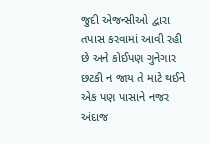જુદી એજન્સીઓ દ્વારા તપાસ કરવામાં આવી રહી છે અને કોઈપણ ગુનેગાર છટકી ન જાય તે માટે થઈને એક પણ પાસાને નજર અંદાજ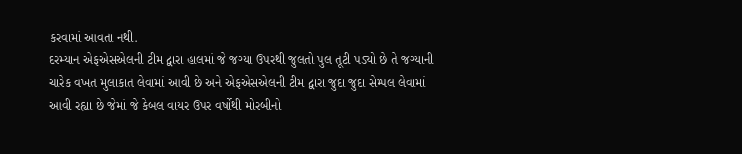કરવામાં આવતા નથી.
દરમ્યાન એફએસએલની ટીમ દ્વારા હાલમાં જે જગ્યા ઉપરથી જુલતો પુલ તૂટી પડ્યો છે તે જગ્યાની ચારેક વખત મુલાકાત લેવામાં આવી છે અને એફએસએલની ટીમ દ્વારા જુદા જુદા સેમ્પલ લેવામાં આવી રહ્યા છે જેમાં જે કેબલ વાયર ઉપર વર્ષોથી મોરબીનો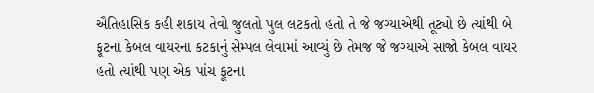ઐતિહાસિક કહી શકાય તેવો જુલતો પુલ લટકતો હતો તે જે જગ્યાએથી તૂટ્યો છે ત્યાંથી બે ફૂટના કેબલ વાયરના કટકાનું સેમ્પલ લેવામાં આવ્યું છે તેમજ જે જગ્યાએ સાજો કેબલ વાયર હતો ત્યાંથી પણ એક પાંચ ફૂટના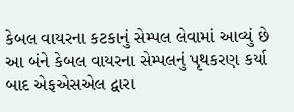કેબલ વાયરના કટકાનું સેમ્પલ લેવામાં આવ્યું છે આ બંને કેબલ વાયરના સેમ્પલનું પૃથકરણ કર્યા બાદ એફએસએલ દ્વારા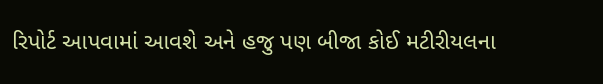રિપોર્ટ આપવામાં આવશે અને હજુ પણ બીજા કોઈ મટીરીયલના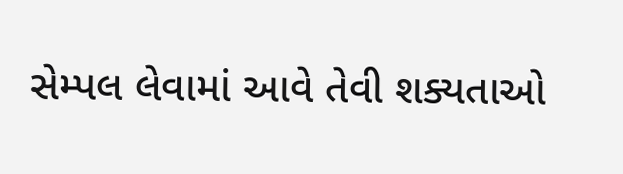સેમ્પલ લેવામાં આવે તેવી શક્યતાઓ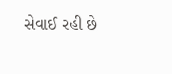સેવાઈ રહી છે